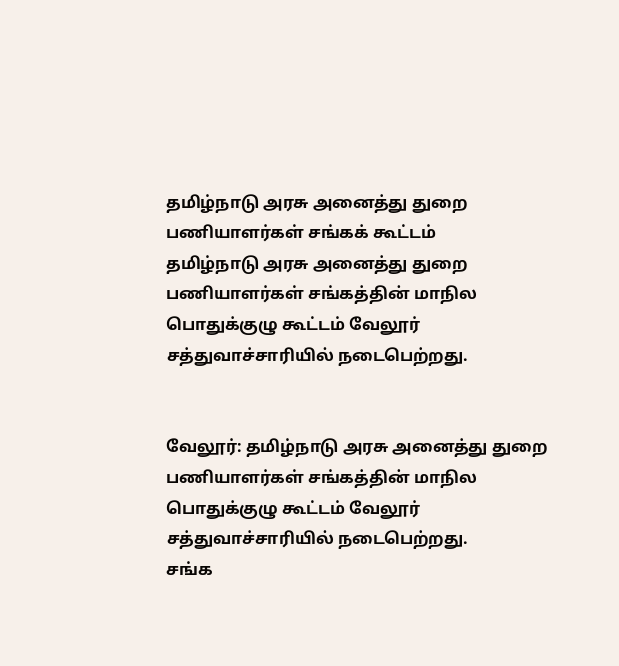தமிழ்நாடு அரசு அனைத்து துறை பணியாளர்கள் சங்கக் கூட்டம்
தமிழ்நாடு அரசு அனைத்து துறை பணியாளர்கள் சங்கத்தின் மாநில பொதுக்குழு கூட்டம் வேலூர் சத்துவாச்சாரியில் நடைபெற்றது.


வேலூர்: தமிழ்நாடு அரசு அனைத்து துறை பணியாளர்கள் சங்கத்தின் மாநில பொதுக்குழு கூட்டம் வேலூர் சத்துவாச்சாரியில் நடைபெற்றது.
சங்க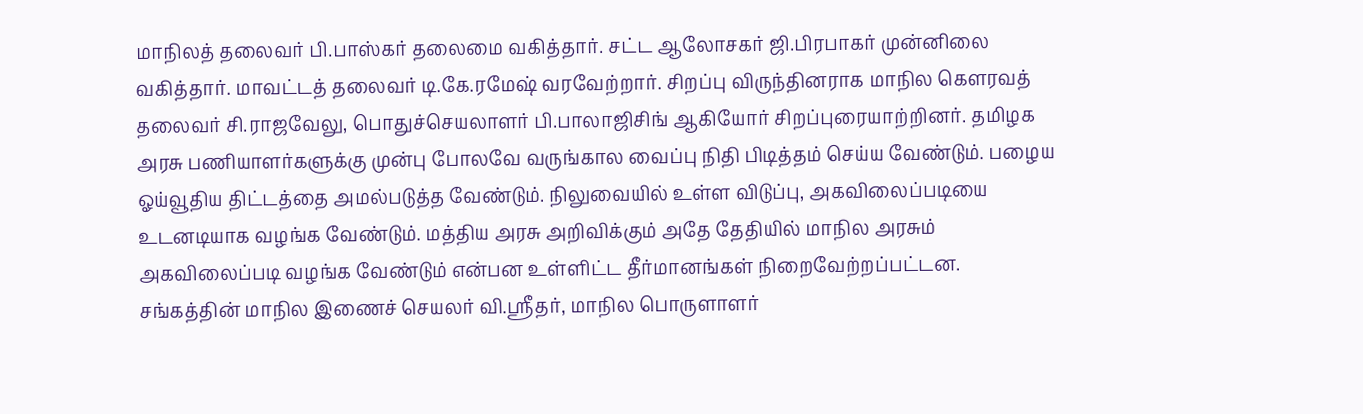மாநிலத் தலைவர் பி.பாஸ்கர் தலைமை வகித்தார். சட்ட ஆலோசகர் ஜி.பிரபாகர் முன்னிலை வகித்தார். மாவட்டத் தலைவர் டி.கே.ரமேஷ் வரவேற்றார். சிறப்பு விருந்தினராக மாநில கெளரவத் தலைவர் சி.ராஜவேலு, பொதுச்செயலாளர் பி.பாலாஜிசிங் ஆகியோர் சிறப்புரையாற்றினர். தமிழக அரசு பணியாளர்களுக்கு முன்பு போலவே வருங்கால வைப்பு நிதி பிடித்தம் செய்ய வேண்டும். பழைய ஓய்வூதிய திட்டத்தை அமல்படுத்த வேண்டும். நிலுவையில் உள்ள விடுப்பு, அகவிலைப்படியை உடனடியாக வழங்க வேண்டும். மத்திய அரசு அறிவிக்கும் அதே தேதியில் மாநில அரசும் அகவிலைப்படி வழங்க வேண்டும் என்பன உள்ளிட்ட தீர்மானங்கள் நிறைவேற்றப்பட்டன.
சங்கத்தின் மாநில இணைச் செயலர் வி.ஸ்ரீதர், மாநில பொருளாளர்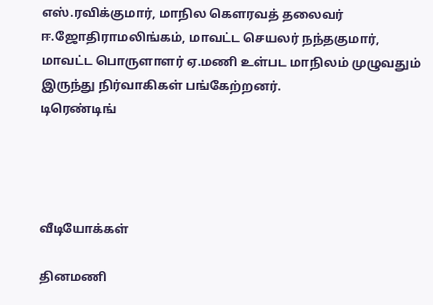எஸ்.ரவிக்குமார், மாநில கெளரவத் தலைவர் ஈ.ஜோதிராமலிங்கம், மாவட்ட செயலர் நந்தகுமார், மாவட்ட பொருளாளர் ஏ.மணி உள்பட மாநிலம் முழுவதும் இருந்து நிர்வாகிகள் பங்கேற்றனர்.
டிரெண்டிங்




வீடியோக்கள்

தினமணி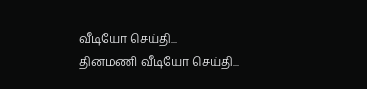வீடியோ செய்தி...
தினமணி வீடியோ செய்தி...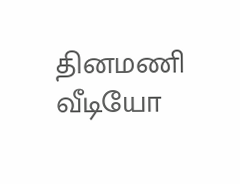தினமணி வீடியோ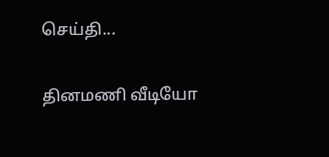செய்தி...

தினமணி வீடியோ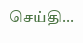செய்தி...